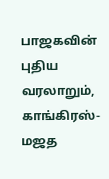பாஜகவின் புதிய வரலாறும், காங்கிரஸ்-மஜத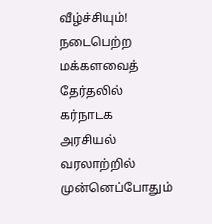வீழ்ச்சியும்!
நடைபெற்ற மக்களவைத் தேர்தலில் கர்நாடக அரசியல் வரலாற்றில் முன்னெப்போதும்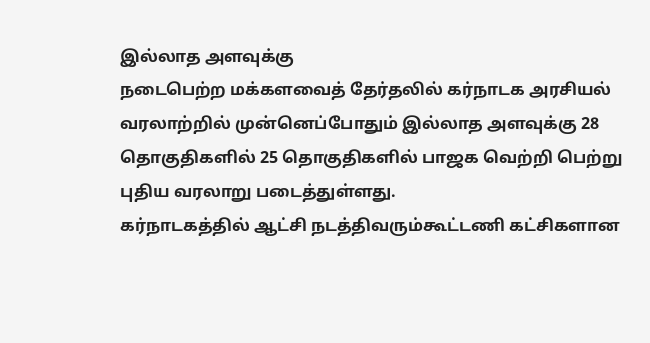இல்லாத அளவுக்கு
நடைபெற்ற மக்களவைத் தேர்தலில் கர்நாடக அரசியல் வரலாற்றில் முன்னெப்போதும் இல்லாத அளவுக்கு 28 தொகுதிகளில் 25 தொகுதிகளில் பாஜக வெற்றி பெற்று புதிய வரலாறு படைத்துள்ளது.
கர்நாடகத்தில் ஆட்சி நடத்திவரும்கூட்டணி கட்சிகளான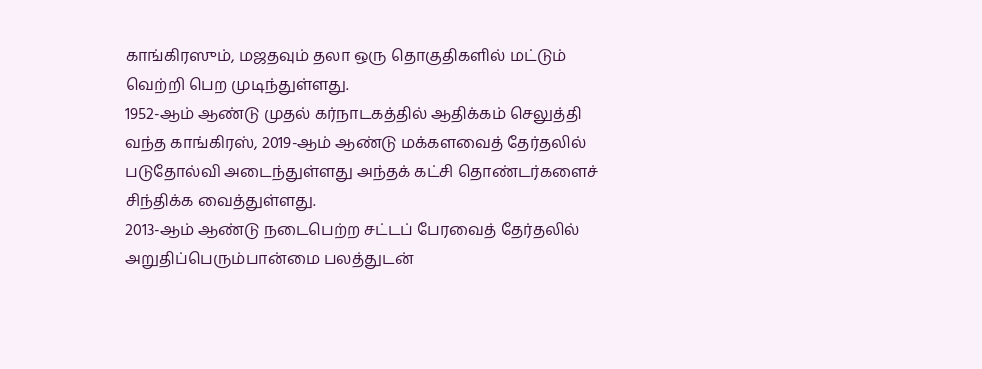காங்கிரஸும், மஜதவும் தலா ஒரு தொகுதிகளில் மட்டும் வெற்றி பெற முடிந்துள்ளது.
1952-ஆம் ஆண்டு முதல் கர்நாடகத்தில் ஆதிக்கம் செலுத்தி வந்த காங்கிரஸ், 2019-ஆம் ஆண்டு மக்களவைத் தேர்தலில் படுதோல்வி அடைந்துள்ளது அந்தக் கட்சி தொண்டர்களைச் சிந்திக்க வைத்துள்ளது.
2013-ஆம் ஆண்டு நடைபெற்ற சட்டப் பேரவைத் தேர்தலில் அறுதிப்பெரும்பான்மை பலத்துடன்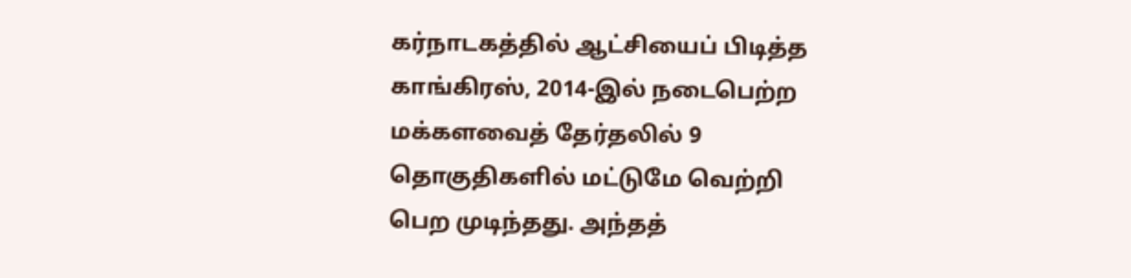கர்நாடகத்தில் ஆட்சியைப் பிடித்த காங்கிரஸ், 2014-இல் நடைபெற்ற மக்களவைத் தேர்தலில் 9 தொகுதிகளில் மட்டுமே வெற்றி பெற முடிந்தது. அந்தத்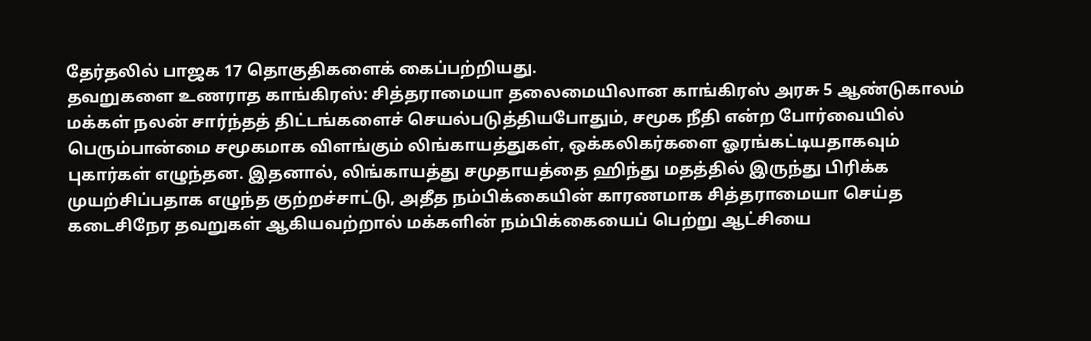தேர்தலில் பாஜக 17 தொகுதிகளைக் கைப்பற்றியது.
தவறுகளை உணராத காங்கிரஸ்: சித்தராமையா தலைமையிலான காங்கிரஸ் அரசு 5 ஆண்டுகாலம் மக்கள் நலன் சார்ந்தத் திட்டங்களைச் செயல்படுத்தியபோதும், சமூக நீதி என்ற போர்வையில் பெரும்பான்மை சமூகமாக விளங்கும் லிங்காயத்துகள், ஒக்கலிகர்களை ஓரங்கட்டியதாகவும் புகார்கள் எழுந்தன. இதனால், லிங்காயத்து சமுதாயத்தை ஹிந்து மதத்தில் இருந்து பிரிக்க முயற்சிப்பதாக எழுந்த குற்றச்சாட்டு, அதீத நம்பிக்கையின் காரணமாக சித்தராமையா செய்த கடைசிநேர தவறுகள் ஆகியவற்றால் மக்களின் நம்பிக்கையைப் பெற்று ஆட்சியை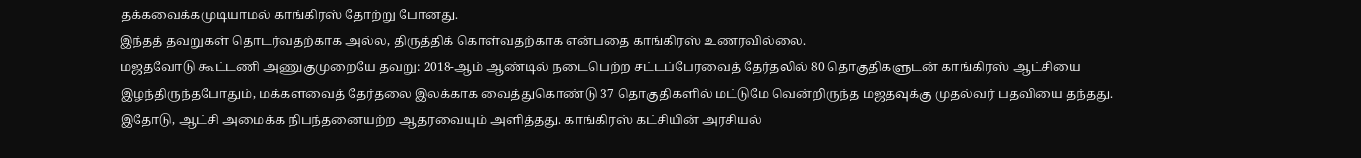தக்கவைக்கமுடியாமல் காங்கிரஸ் தோற்று போனது.
இந்தத் தவறுகள் தொடர்வதற்காக அல்ல, திருத்திக் கொள்வதற்காக என்பதை காங்கிரஸ் உணரவில்லை.
மஜதவோடு கூட்டணி அணுகுமுறையே தவறு: 2018-ஆம் ஆண்டில் நடைபெற்ற சட்டப்பேரவைத் தேர்தலில் 80 தொகுதிகளுடன் காங்கிரஸ் ஆட்சியை இழந்திருந்தபோதும், மக்களவைத் தேர்தலை இலக்காக வைத்துகொண்டு 37 தொகுதிகளில் மட்டுமே வென்றிருந்த மஜதவுக்கு முதல்வர் பதவியை தந்தது. இதோடு, ஆட்சி அமைக்க நிபந்தனையற்ற ஆதரவையும் அளித்தது. காங்கிரஸ் கட்சியின் அரசியல்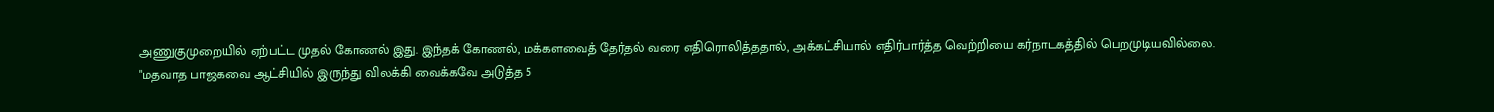அணுகுமுறையில் ஏற்பட்ட முதல் கோணல் இது. இந்தக் கோணல், மக்களவைத் தேர்தல் வரை எதிரொலித்ததால், அக்கட்சியால் எதிர்பார்த்த வெற்றியை கர்நாடகத்தில் பெறமுடியவில்லை.
"மதவாத பாஜகவை ஆட்சியில் இருந்து விலக்கி வைக்கவே அடுத்த 5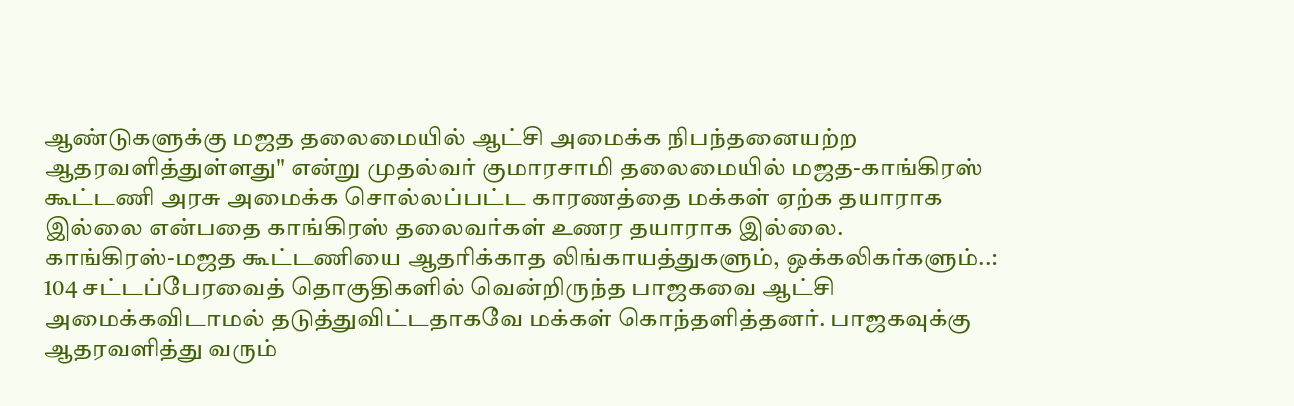ஆண்டுகளுக்கு மஜத தலைமையில் ஆட்சி அமைக்க நிபந்தனையற்ற ஆதரவளித்துள்ளது" என்று முதல்வர் குமாரசாமி தலைமையில் மஜத-காங்கிரஸ் கூட்டணி அரசு அமைக்க சொல்லப்பட்ட காரணத்தை மக்கள் ஏற்க தயாராக இல்லை என்பதை காங்கிரஸ் தலைவர்கள் உணர தயாராக இல்லை.
காங்கிரஸ்-மஜத கூட்டணியை ஆதரிக்காத லிங்காயத்துகளும், ஒக்கலிகர்களும்..: 104 சட்டப்பேரவைத் தொகுதிகளில் வென்றிருந்த பாஜகவை ஆட்சி அமைக்கவிடாமல் தடுத்துவிட்டதாகவே மக்கள் கொந்தளித்தனர். பாஜகவுக்கு ஆதரவளித்து வரும்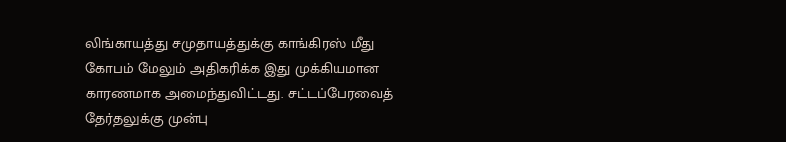லிங்காயத்து சமுதாயத்துக்கு காங்கிரஸ் மீது கோபம் மேலும் அதிகரிக்க இது முக்கியமான காரணமாக அமைந்துவிட்டது. சட்டப்பேரவைத் தேர்தலுக்கு முன்பு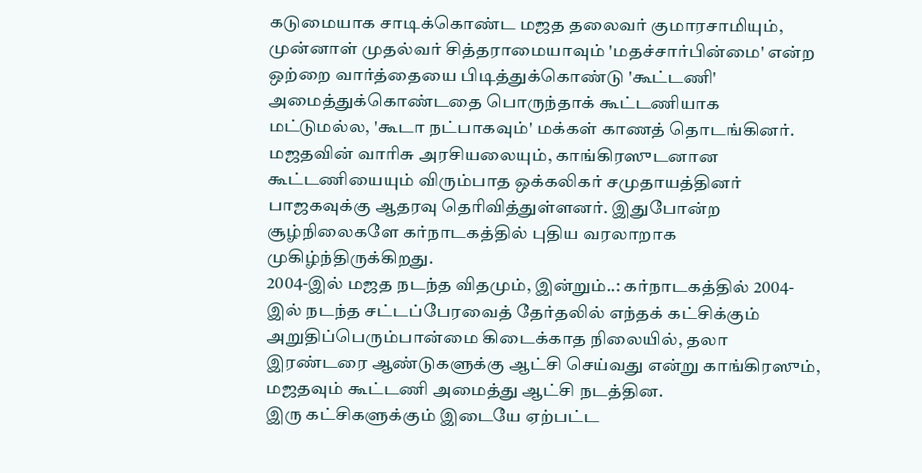கடுமையாக சாடிக்கொண்ட மஜத தலைவர் குமாரசாமியும், முன்னாள் முதல்வர் சித்தராமையாவும் 'மதச்சார்பின்மை' என்ற ஒற்றை வார்த்தையை பிடித்துக்கொண்டு 'கூட்டணி' அமைத்துக்கொண்டதை பொருந்தாக் கூட்டணியாக மட்டுமல்ல, 'கூடா நட்பாகவும்' மக்கள் காணத் தொடங்கினர்.
மஜதவின் வாரிசு அரசியலையும், காங்கிரஸுடனான கூட்டணியையும் விரும்பாத ஒக்கலிகர் சமுதாயத்தினர் பாஜகவுக்கு ஆதரவு தெரிவித்துள்ளனர். இதுபோன்ற சூழ்நிலைகளே கர்நாடகத்தில் புதிய வரலாறாக முகிழ்ந்திருக்கிறது.
2004-இல் மஜத நடந்த விதமும், இன்றும்..: கர்நாடகத்தில் 2004-இல் நடந்த சட்டப்பேரவைத் தேர்தலில் எந்தக் கட்சிக்கும் அறுதிப்பெரும்பான்மை கிடைக்காத நிலையில், தலா இரண்டரை ஆண்டுகளுக்கு ஆட்சி செய்வது என்று காங்கிரஸும், மஜதவும் கூட்டணி அமைத்து ஆட்சி நடத்தின.
இரு கட்சிகளுக்கும் இடையே ஏற்பட்ட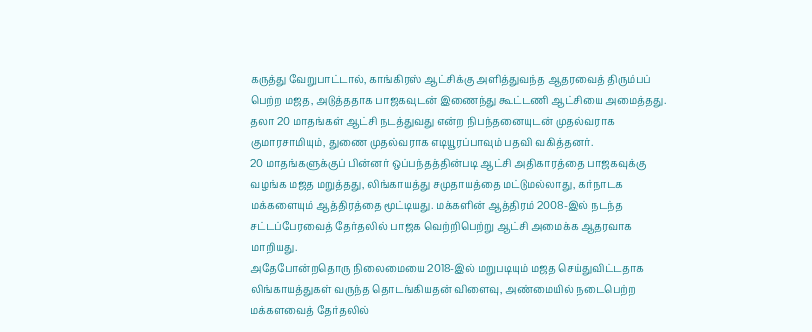கருத்து வேறுபாட்டால், காங்கிரஸ் ஆட்சிக்கு அளித்துவந்த ஆதரவைத் திரும்பப் பெற்ற மஜத, அடுத்ததாக பாஜகவுடன் இணைந்து கூட்டணி ஆட்சியை அமைத்தது. தலா 20 மாதங்கள் ஆட்சி நடத்துவது என்ற நிபந்தனையுடன் முதல்வராக குமாரசாமியும், துணை முதல்வராக எடியூரப்பாவும் பதவி வகித்தனர்.
20 மாதங்களுக்குப் பின்னர் ஒப்பந்தத்தின்படி ஆட்சி அதிகாரத்தை பாஜகவுக்கு வழங்க மஜத மறுத்தது, லிங்காயத்து சமுதாயத்தை மட்டுமல்லாது, கர்நாடக மக்களையும் ஆத்திரத்தை மூட்டியது. மக்களின் ஆத்திரம் 2008-இல் நடந்த சட்டப்பேரவைத் தேர்தலில் பாஜக வெற்றிபெற்று ஆட்சி அமைக்க ஆதரவாக மாறியது.
அதேபோன்றதொரு நிலைமையை 2018-இல் மறுபடியும் மஜத செய்துவிட்டதாக லிங்காயத்துகள் வருந்த தொடங்கியதன் விளைவு, அண்மையில் நடைபெற்ற மக்களவைத் தேர்தலில்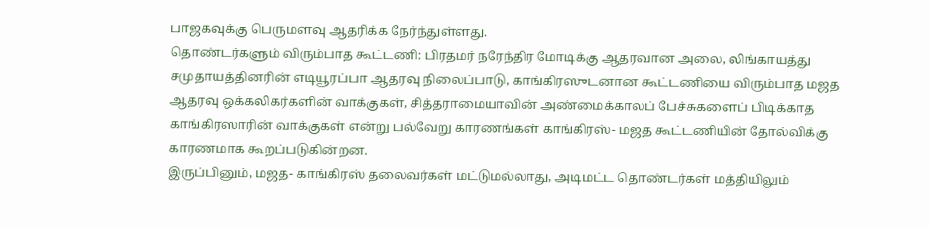பாஜகவுக்கு பெருமளவு ஆதரிக்க நேர்ந்துள்ளது.
தொண்டர்களும் விரும்பாத கூட்டணி: பிரதமர் நரேந்திர மோடிக்கு ஆதரவான அலை, லிங்காயத்து சமுதாயத்தினரின் எடியூரப்பா ஆதரவு நிலைப்பாடு, காங்கிரஸுடனான கூட்டணியை விரும்பாத மஜத ஆதரவு ஒக்கலிகர்களின் வாக்குகள், சித்தராமையாவின் அண்மைக்காலப் பேச்சுகளைப் பிடிக்காத காங்கிரஸாரின் வாக்குகள் என்று பல்வேறு காரணங்கள் காங்கிரஸ்- மஜத கூட்டணியின் தோல்விக்கு காரணமாக கூறப்படுகின்றன.
இருப்பினும், மஜத- காங்கிரஸ் தலைவர்கள் மட்டுமல்லாது, அடிமட்ட தொண்டர்கள் மத்தியிலும்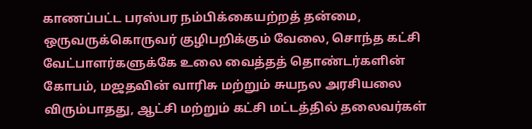காணப்பட்ட பரஸ்பர நம்பிக்கையற்றத் தன்மை, ஒருவருக்கொருவர் குழிபறிக்கும் வேலை, சொந்த கட்சி வேட்பாளர்களுக்கே உலை வைத்தத் தொண்டர்களின் கோபம், மஜதவின் வாரிசு மற்றும் சுயநல அரசியலை விரும்பாதது, ஆட்சி மற்றும் கட்சி மட்டத்தில் தலைவர்கள்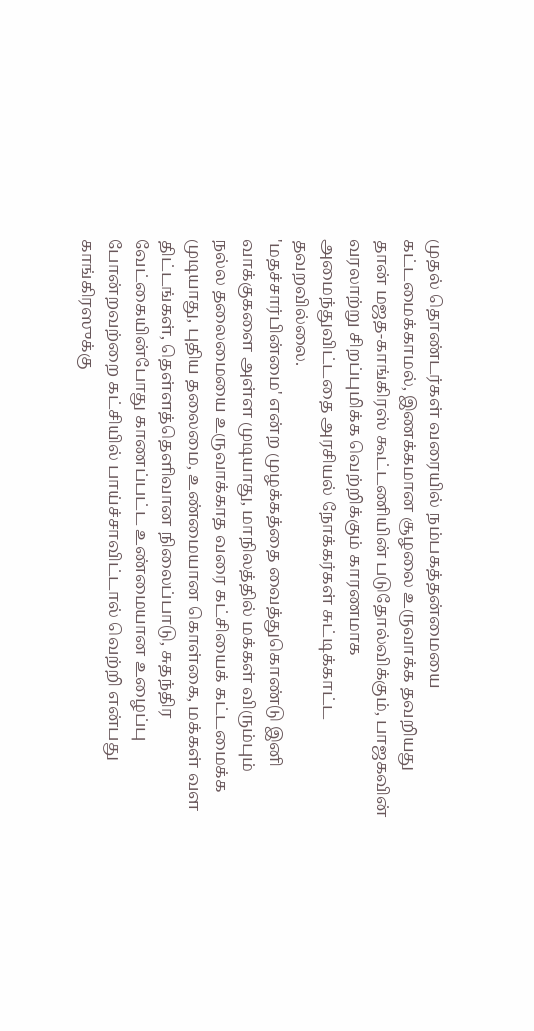முதல் தொண்டர்கள் வரையில் நம்பகத்தன்மையை கட்டமைக்காமல், இணக்கமான சூழலை உருவாக்க தவறியது தான் மஜத-காங்கிரஸ் கூட்டணியின் படுதோல்விக்கும், பாஜகவின் வரலாற்று சிறப்புமிக்க வெற்றிக்கும் காரணமாக அமைந்துவிட்டதை அரசியல் நோக்கர்கள் சுட்டிக்காட்ட தவறவில்லை.
'மதச்சார்பின்மை' என்ற முழக்கத்தை வைத்துகொண்டு இனி வாக்குகளை அள்ள முடியாது, மாநிலத்தில் மக்கள் விரும்பும் நல்ல தலைமையை உருவாக்காத வரை கட்சியைக் கட்டமைக்க முடியாது, புதிய தலைமை, உண்மையான கொள்கை, மக்கள் வள திட்டங்கள், தெள்ளத்தெளிவான நிலைப்பாடு, சுதந்திர வேட்கையின்போது காணப்பட்ட உண்மையான உழைப்பு போன்றவற்றை கட்சியில் பாய்ச்சாவிட்டால் வெற்றி என்பது காங்கிரஸுக்கு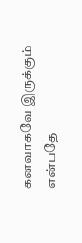கனவாகவே இருக்கும் என்பதே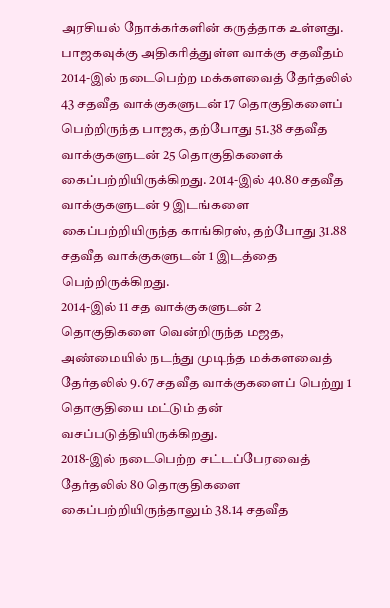அரசியல் நோக்கர்களின் கருத்தாக உள்ளது.
பாஜகவுக்கு அதிகரித்துள்ள வாக்கு சதவீதம்
2014-இல் நடைபெற்ற மக்களவைத் தேர்தலில் 43 சதவீத வாக்குகளுடன் 17 தொகுதிகளைப் பெற்றிருந்த பாஜக, தற்போது 51.38 சதவீத வாக்குகளுடன் 25 தொகுதிகளைக் கைப்பற்றியிருக்கிறது. 2014-இல் 40.80 சதவீத வாக்குகளுடன் 9 இடங்களை கைப்பற்றியிருந்த காங்கிரஸ், தற்போது 31.88 சதவீத வாக்குகளுடன் 1 இடத்தை பெற்றிருக்கிறது.
2014-இல் 11 சத வாக்குகளுடன் 2 தொகுதிகளை வென்றிருந்த மஜத, அண்மையில் நடந்து முடிந்த மக்களவைத் தேர்தலில் 9.67 சதவீத வாக்குகளைப் பெற்று 1 தொகுதியை மட்டும் தன் வசப்படுத்தியிருக்கிறது.
2018-இல் நடைபெற்ற சட்டப்பேரவைத் தேர்தலில் 80 தொகுதிகளை கைப்பற்றியிருந்தாலும் 38.14 சதவீத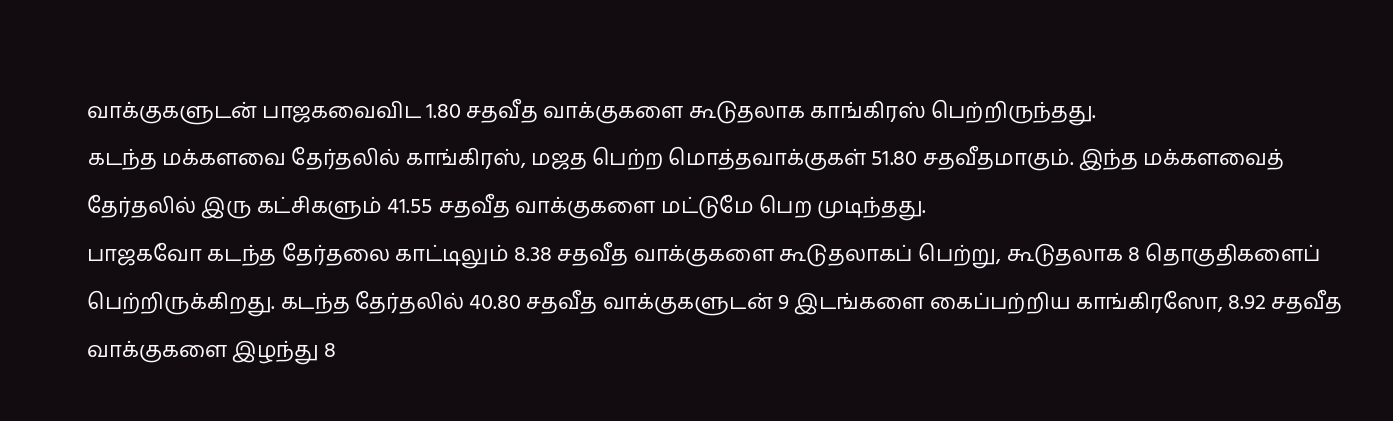வாக்குகளுடன் பாஜகவைவிட 1.80 சதவீத வாக்குகளை கூடுதலாக காங்கிரஸ் பெற்றிருந்தது.
கடந்த மக்களவை தேர்தலில் காங்கிரஸ், மஜத பெற்ற மொத்தவாக்குகள் 51.80 சதவீதமாகும். இந்த மக்களவைத் தேர்தலில் இரு கட்சிகளும் 41.55 சதவீத வாக்குகளை மட்டுமே பெற முடிந்தது.
பாஜகவோ கடந்த தேர்தலை காட்டிலும் 8.38 சதவீத வாக்குகளை கூடுதலாகப் பெற்று, கூடுதலாக 8 தொகுதிகளைப் பெற்றிருக்கிறது. கடந்த தேர்தலில் 40.80 சதவீத வாக்குகளுடன் 9 இடங்களை கைப்பற்றிய காங்கிரஸோ, 8.92 சதவீத வாக்குகளை இழந்து 8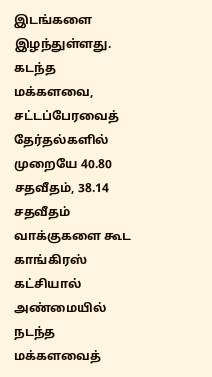இடங்களை இழந்துள்ளது. கடந்த மக்களவை, சட்டப்பேரவைத் தேர்தல்களில் முறையே 40.80 சதவீதம், 38.14 சதவீதம் வாக்குகளை கூட காங்கிரஸ் கட்சியால் அண்மையில் நடந்த மக்களவைத்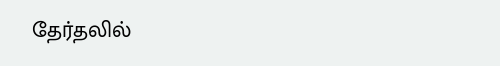தேர்தலில்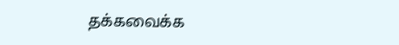தக்கவைக்க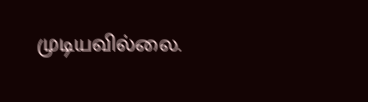முடியவில்லை.